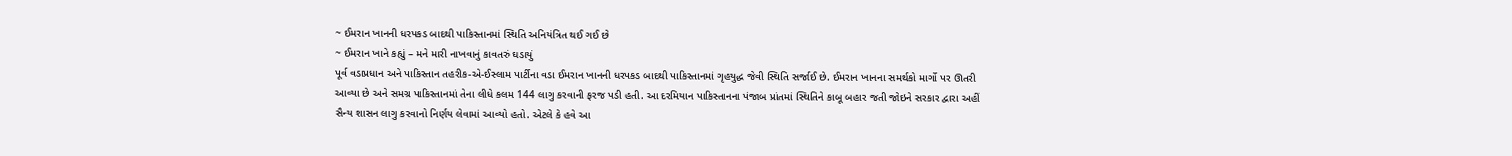~ ઈમરાન ખાનની ધરપકડ બાદથી પાકિસ્તાનમાં સ્થિતિ અનિયંત્રિત થઈ ગઈ છે
~ ઈમરાન ખાને કહ્યું – મને મારી નાખવાનું કાવતરું ઘડાયું
પૂર્વ વડાપ્રધાન અને પાકિસ્તાન તહરીક-એ-ઈસ્લામ પાર્ટીના વડા ઈમરાન ખાનની ધરપકડ બાદથી પાકિસ્તાનમાં ગૃહયુદ્ધ જેવી સ્થિતિ સર્જાઈ છે. ઈમરાન ખાનના સમર્થકો માર્ગો પર ઊતરી આવ્યા છે અને સમગ્ર પાકિસ્તાનમાં તેના લીધે કલમ 144 લાગુ કરવાની ફરજ પડી હતી. આ દરમિયાન પાકિસ્તાનના પંજાબ પ્રાંતમાં સ્થિતિને કાબૂ બહાર જતી જોઇને સરકાર દ્વારા અહીં સૈન્ય શાસન લાગુ કરવાનો નિર્ણય લેવામાં આવ્યો હતો. એટલે કે હવે આ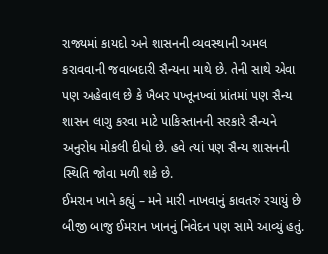રાજ્યમાં કાયદો અને શાસનની વ્યવસ્થાની અમલ કરાવવાની જવાબદારી સૈન્યના માથે છે. તેની સાથે એવા પણ અહેવાલ છે કે ખૈબર પખ્તૂનખ્વાં પ્રાંતમાં પણ સૈન્ય શાસન લાગુ કરવા માટે પાકિસ્તાનની સરકારે સૈન્યને અનુરોધ મોકલી દીધો છે. હવે ત્યાં પણ સૈન્ય શાસનની સ્થિતિ જોવા મળી શકે છે.
ઈમરાન ખાને કહ્યું – મને મારી નાખવાનું કાવતરું રચાયું છે
બીજી બાજુ ઈમરાન ખાનનું નિવેદન પણ સામે આવ્યું હતું.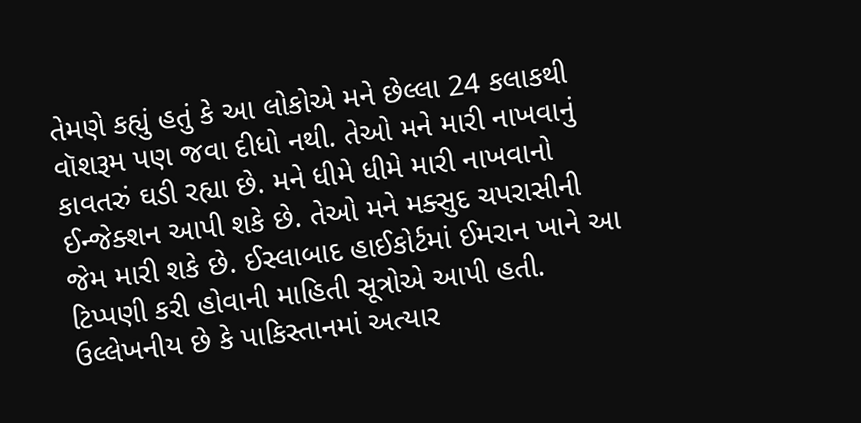તેમણે કહ્યું હતું કે આ લોકોએ મને છેલ્લા 24 કલાકથી વૉશરૂમ પણ જવા દીધો નથી. તેઓ મને મારી નાખવાનું કાવતરું ઘડી રહ્યા છે. મને ધીમે ધીમે મારી નાખવાનો ઈન્જેક્શન આપી શકે છે. તેઓ મને મક્સુદ ચપરાસીની જેમ મારી શકે છે. ઈસ્લાબાદ હાઈકોર્ટમાં ઈમરાન ખાને આ ટિપ્પણી કરી હોવાની માહિતી સૂત્રોએ આપી હતી. ઉલ્લેખનીય છે કે પાકિસ્તાનમાં અત્યાર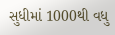સુધીમાં 1000થી વધુ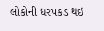લોકોની ધરપકડ થઇ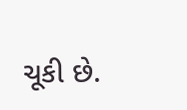ચૂકી છે.